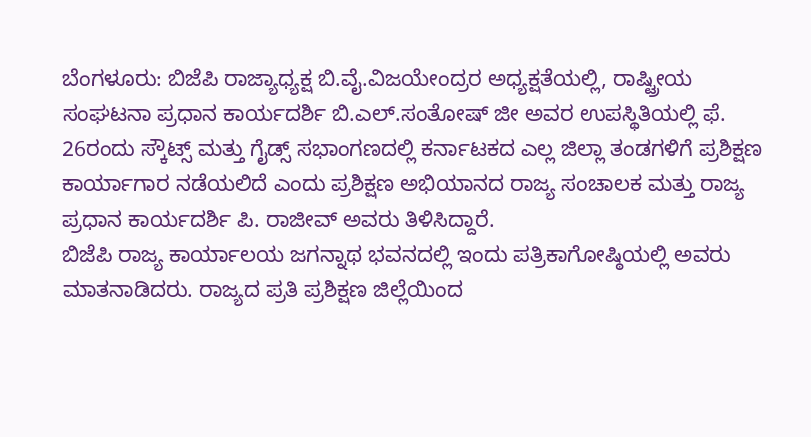ಬೆಂಗಳೂರು: ಬಿಜೆಪಿ ರಾಜ್ಯಾಧ್ಯಕ್ಷ ಬಿ.ವೈ.ವಿಜಯೇಂದ್ರರ ಅಧ್ಯಕ್ಷತೆಯಲ್ಲಿ, ರಾಷ್ಟ್ರೀಯ ಸಂಘಟನಾ ಪ್ರಧಾನ ಕಾರ್ಯದರ್ಶಿ ಬಿ.ಎಲ್.ಸಂತೋಷ್ ಜೀ ಅವರ ಉಪಸ್ಥಿತಿಯಲ್ಲಿ ಫೆ. 26ರಂದು ಸ್ಕೌಟ್ಸ್ ಮತ್ತು ಗೈಡ್ಸ್ ಸಭಾಂಗಣದಲ್ಲಿ ಕರ್ನಾಟಕದ ಎಲ್ಲ ಜಿಲ್ಲಾ ತಂಡಗಳಿಗೆ ಪ್ರಶಿಕ್ಷಣ ಕಾರ್ಯಾಗಾರ ನಡೆಯಲಿದೆ ಎಂದು ಪ್ರಶಿಕ್ಷಣ ಅಭಿಯಾನದ ರಾಜ್ಯ ಸಂಚಾಲಕ ಮತ್ತು ರಾಜ್ಯ ಪ್ರಧಾನ ಕಾರ್ಯದರ್ಶಿ ಪಿ. ರಾಜೀವ್ ಅವರು ತಿಳಿಸಿದ್ದಾರೆ.
ಬಿಜೆಪಿ ರಾಜ್ಯ ಕಾರ್ಯಾಲಯ ಜಗನ್ನಾಥ ಭವನದಲ್ಲಿ ಇಂದು ಪತ್ರಿಕಾಗೋಷ್ಠಿಯಲ್ಲಿ ಅವರು ಮಾತನಾಡಿದರು. ರಾಜ್ಯದ ಪ್ರತಿ ಪ್ರಶಿಕ್ಷಣ ಜಿಲ್ಲೆಯಿಂದ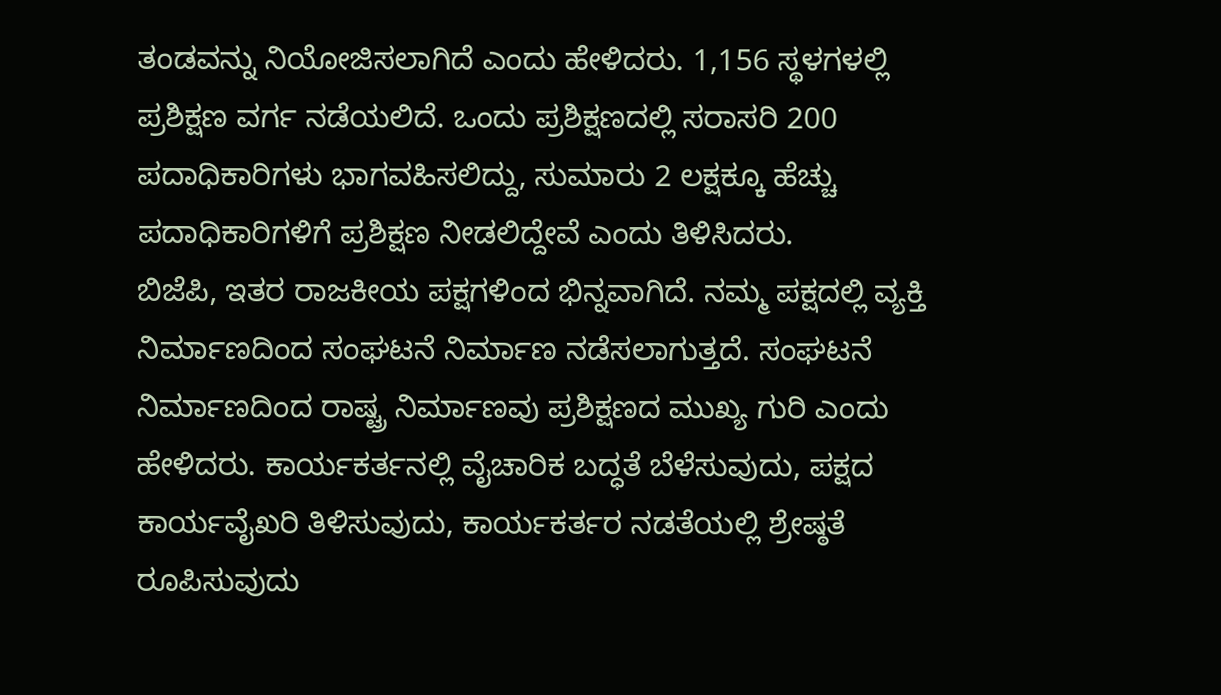ತಂಡವನ್ನು ನಿಯೋಜಿಸಲಾಗಿದೆ ಎಂದು ಹೇಳಿದರು. 1,156 ಸ್ಥಳಗಳಲ್ಲಿ ಪ್ರಶಿಕ್ಷಣ ವರ್ಗ ನಡೆಯಲಿದೆ. ಒಂದು ಪ್ರಶಿಕ್ಷಣದಲ್ಲಿ ಸರಾಸರಿ 200 ಪದಾಧಿಕಾರಿಗಳು ಭಾಗವಹಿಸಲಿದ್ದು, ಸುಮಾರು 2 ಲಕ್ಷಕ್ಕೂ ಹೆಚ್ಚು ಪದಾಧಿಕಾರಿಗಳಿಗೆ ಪ್ರಶಿಕ್ಷಣ ನೀಡಲಿದ್ದೇವೆ ಎಂದು ತಿಳಿಸಿದರು.
ಬಿಜೆಪಿ, ಇತರ ರಾಜಕೀಯ ಪಕ್ಷಗಳಿಂದ ಭಿನ್ನವಾಗಿದೆ. ನಮ್ಮ ಪಕ್ಷದಲ್ಲಿ ವ್ಯಕ್ತಿ ನಿರ್ಮಾಣದಿಂದ ಸಂಘಟನೆ ನಿರ್ಮಾಣ ನಡೆಸಲಾಗುತ್ತದೆ. ಸಂಘಟನೆ ನಿರ್ಮಾಣದಿಂದ ರಾಷ್ಟ್ರ ನಿರ್ಮಾಣವು ಪ್ರಶಿಕ್ಷಣದ ಮುಖ್ಯ ಗುರಿ ಎಂದು ಹೇಳಿದರು. ಕಾರ್ಯಕರ್ತನಲ್ಲಿ ವೈಚಾರಿಕ ಬದ್ಧತೆ ಬೆಳೆಸುವುದು, ಪಕ್ಷದ ಕಾರ್ಯವೈಖರಿ ತಿಳಿಸುವುದು, ಕಾರ್ಯಕರ್ತರ ನಡತೆಯಲ್ಲಿ ಶ್ರೇಷ್ಠತೆ ರೂಪಿಸುವುದು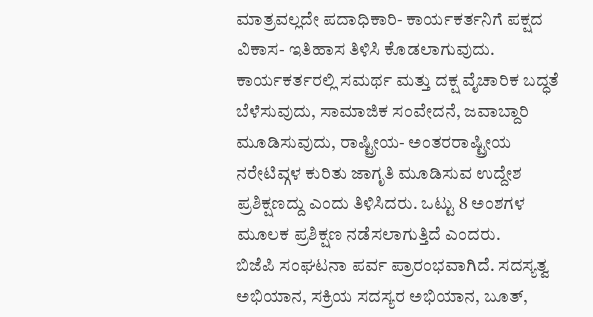ಮಾತ್ರವಲ್ಲದೇ ಪದಾಧಿಕಾರಿ- ಕಾರ್ಯಕರ್ತನಿಗೆ ಪಕ್ಷದ ವಿಕಾಸ- ಇತಿಹಾಸ ತಿಳಿಸಿ ಕೊಡಲಾಗುವುದು. ಕಾರ್ಯಕರ್ತರಲ್ಲಿ ಸಮರ್ಥ ಮತ್ತು ದಕ್ಷ ವೈಚಾರಿಕ ಬದ್ಧತೆ ಬೆಳೆಸುವುದು, ಸಾಮಾಜಿಕ ಸಂವೇದನೆ, ಜವಾಬ್ದಾರಿ ಮೂಡಿಸುವುದು, ರಾಷ್ಟ್ರೀಯ- ಅಂತರರಾಷ್ಟ್ರೀಯ ನರೇಟಿವ್ಗಳ ಕುರಿತು ಜಾಗೃತಿ ಮೂಡಿಸುವ ಉದ್ದೇಶ ಪ್ರಶಿಕ್ಷಣದ್ದು ಎಂದು ತಿಳಿಸಿದರು. ಒಟ್ಟು 8 ಅಂಶಗಳ ಮೂಲಕ ಪ್ರಶಿಕ್ಷಣ ನಡೆಸಲಾಗುತ್ತಿದೆ ಎಂದರು.
ಬಿಜೆಪಿ ಸಂಘಟನಾ ಪರ್ವ ಪ್ರಾರಂಭವಾಗಿದೆ. ಸದಸ್ಯತ್ವ ಅಭಿಯಾನ, ಸಕ್ರಿಯ ಸದಸ್ಯರ ಅಭಿಯಾನ, ಬೂತ್,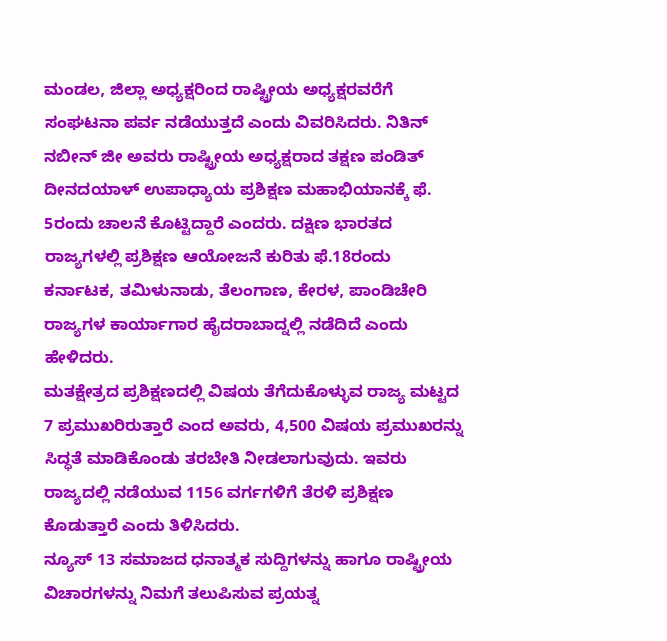ಮಂಡಲ, ಜಿಲ್ಲಾ ಅಧ್ಯಕ್ಷರಿಂದ ರಾಷ್ಟ್ರೀಯ ಅಧ್ಯಕ್ಷರವರೆಗೆ ಸಂಘಟನಾ ಪರ್ವ ನಡೆಯುತ್ತದೆ ಎಂದು ವಿವರಿಸಿದರು. ನಿತಿನ್ ನಬೀನ್ ಜೀ ಅವರು ರಾಷ್ಟ್ರೀಯ ಅಧ್ಯಕ್ಷರಾದ ತಕ್ಷಣ ಪಂಡಿತ್ ದೀನದಯಾಳ್ ಉಪಾಧ್ಯಾಯ ಪ್ರಶಿಕ್ಷಣ ಮಹಾಭಿಯಾನಕ್ಕೆ ಫೆ. 5ರಂದು ಚಾಲನೆ ಕೊಟ್ಟಿದ್ದಾರೆ ಎಂದರು. ದಕ್ಷಿಣ ಭಾರತದ ರಾಜ್ಯಗಳಲ್ಲಿ ಪ್ರಶಿಕ್ಷಣ ಆಯೋಜನೆ ಕುರಿತು ಫೆ.18ರಂದು ಕರ್ನಾಟಕ, ತಮಿಳುನಾಡು, ತೆಲಂಗಾಣ, ಕೇರಳ, ಪಾಂಡಿಚೇರಿ ರಾಜ್ಯಗಳ ಕಾರ್ಯಾಗಾರ ಹೈದರಾಬಾದ್ನಲ್ಲಿ ನಡೆದಿದೆ ಎಂದು ಹೇಳಿದರು.
ಮತಕ್ಷೇತ್ರದ ಪ್ರಶಿಕ್ಷಣದಲ್ಲಿ ವಿಷಯ ತೆಗೆದುಕೊಳ್ಳುವ ರಾಜ್ಯ ಮಟ್ಟದ 7 ಪ್ರಮುಖರಿರುತ್ತಾರೆ ಎಂದ ಅವರು, 4,500 ವಿಷಯ ಪ್ರಮುಖರನ್ನು ಸಿದ್ಧತೆ ಮಾಡಿಕೊಂಡು ತರಬೇತಿ ನೀಡಲಾಗುವುದು. ಇವರು ರಾಜ್ಯದಲ್ಲಿ ನಡೆಯುವ 1156 ವರ್ಗಗಳಿಗೆ ತೆರಳಿ ಪ್ರಶಿಕ್ಷಣ ಕೊಡುತ್ತಾರೆ ಎಂದು ತಿಳಿಸಿದರು.
ನ್ಯೂಸ್ 13 ಸಮಾಜದ ಧನಾತ್ಮಕ ಸುದ್ದಿಗಳನ್ನು ಹಾಗೂ ರಾಷ್ಟ್ರೀಯ ವಿಚಾರಗಳನ್ನು ನಿಮಗೆ ತಲುಪಿಸುವ ಪ್ರಯತ್ನ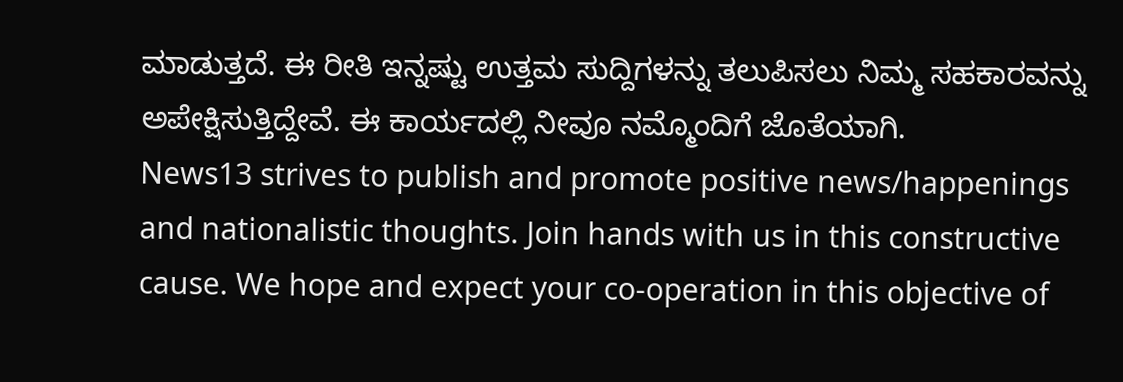ಮಾಡುತ್ತದೆ. ಈ ರೀತಿ ಇನ್ನಷ್ಟು ಉತ್ತಮ ಸುದ್ದಿಗಳನ್ನು ತಲುಪಿಸಲು ನಿಮ್ಮ ಸಹಕಾರವನ್ನು ಅಪೇಕ್ಷಿಸುತ್ತಿದ್ದೇವೆ. ಈ ಕಾರ್ಯದಲ್ಲಿ ನೀವೂ ನಮ್ಮೊಂದಿಗೆ ಜೊತೆಯಾಗಿ.
News13 strives to publish and promote positive news/happenings and nationalistic thoughts. Join hands with us in this constructive cause. We hope and expect your co-operation in this objective of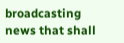broadcasting news that shall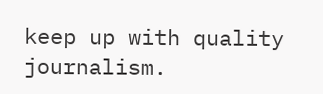keep up with quality journalism.